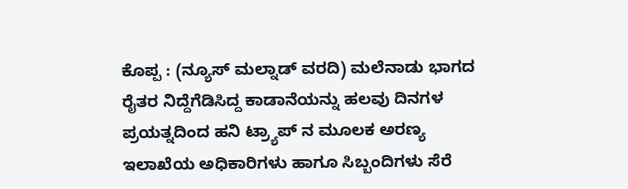ಕೊಪ್ಪ : (ನ್ಯೂಸ್ ಮಲ್ನಾಡ್ ವರದಿ) ಮಲೆನಾಡು ಭಾಗದ ರೈತರ ನಿದ್ದೆಗೆಡಿಸಿದ್ದ ಕಾಡಾನೆಯನ್ನು ಹಲವು ದಿನಗಳ ಪ್ರಯತ್ನದಿಂದ ಹನಿ ಟ್ರ್ಯಾಪ್ ನ ಮೂಲಕ ಅರಣ್ಯ ಇಲಾಖೆಯ ಅಧಿಕಾರಿಗಳು ಹಾಗೂ ಸಿಬ್ಬಂದಿಗಳು ಸೆರೆ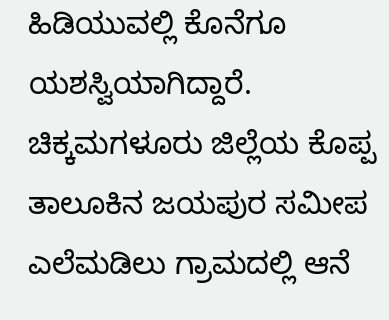ಹಿಡಿಯುವಲ್ಲಿ ಕೊನೆಗೂ ಯಶಸ್ವಿಯಾಗಿದ್ದಾರೆ.
ಚಿಕ್ಕಮಗಳೂರು ಜಿಲ್ಲೆಯ ಕೊಪ್ಪ ತಾಲೂಕಿನ ಜಯಪುರ ಸಮೀಪ ಎಲೆಮಡಿಲು ಗ್ರಾಮದಲ್ಲಿ ಆನೆ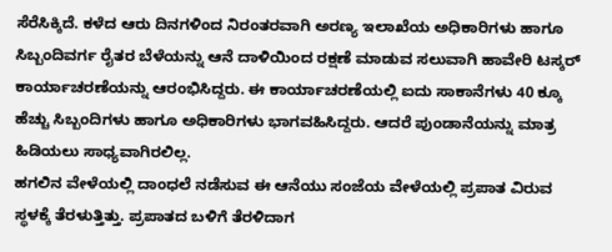ಸೆರೆಸಿಕ್ಕಿದೆ. ಕಳೆದ ಆರು ದಿನಗಳಿಂದ ನಿರಂತರವಾಗಿ ಅರಣ್ಯ ಇಲಾಖೆಯ ಅಧಿಕಾರಿಗಳು ಹಾಗೂ ಸಿಬ್ಬಂದಿವರ್ಗ ರೈತರ ಬೆಳೆಯನ್ನು ಆನೆ ದಾಳಿಯಿಂದ ರಕ್ಷಣೆ ಮಾಡುವ ಸಲುವಾಗಿ ಹಾವೇರಿ ಟಸ್ಕರ್ ಕಾರ್ಯಾಚರಣೆಯನ್ನು ಆರಂಭಿಸಿದ್ದರು. ಈ ಕಾರ್ಯಾಚರಣೆಯಲ್ಲಿ ಐದು ಸಾಕಾನೆಗಳು 40 ಕ್ಕೂ ಹೆಚ್ಚು ಸಿಬ್ಬಂದಿಗಳು ಹಾಗೂ ಅಧಿಕಾರಿಗಳು ಭಾಗವಹಿಸಿದ್ದರು. ಆದರೆ ಪುಂಡಾನೆಯನ್ನು ಮಾತ್ರ ಹಿಡಿಯಲು ಸಾಧ್ಯವಾಗಿರಲಿಲ್ಲ.
ಹಗಲಿನ ವೇಳೆಯಲ್ಲಿ ದಾಂಧಲೆ ನಡೆಸುವ ಈ ಆನೆಯು ಸಂಜೆಯ ವೇಳೆಯಲ್ಲಿ ಪ್ರಪಾತ ವಿರುವ ಸ್ಥಳಕ್ಕೆ ತೆರಳುತ್ತಿತ್ತು. ಪ್ರಪಾತದ ಬಳಿಗೆ ತೆರಳಿದಾಗ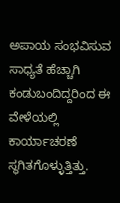ಅಪಾಯ ಸಂಭವಿಸುವ ಸಾಧ್ಯತೆ ಹೆಚ್ಚಾಗಿ ಕಂಡುಬಂದಿದ್ದರಿಂದ ಈ ವೇಳೆಯಲ್ಲಿ ಕಾರ್ಯಾಚರಣೆ ಸ್ಥಗಿತಗೊಳ್ಳುತ್ತಿತ್ತು.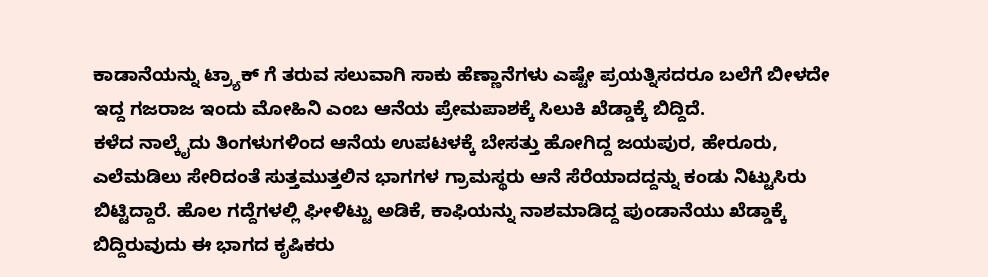ಕಾಡಾನೆಯನ್ನು ಟ್ರ್ಯಾಕ್ ಗೆ ತರುವ ಸಲುವಾಗಿ ಸಾಕು ಹೆಣ್ಣಾನೆಗಳು ಎಷ್ಟೇ ಪ್ರಯತ್ನಿಸದರೂ ಬಲೆಗೆ ಬೀಳದೇ ಇದ್ದ ಗಜರಾಜ ಇಂದು ಮೋಹಿನಿ ಎಂಬ ಆನೆಯ ಪ್ರೇಮಪಾಶಕ್ಕೆ ಸಿಲುಕಿ ಖೆಡ್ಡಾಕ್ಕೆ ಬಿದ್ದಿದೆ.
ಕಳೆದ ನಾಲ್ಕೈದು ತಿಂಗಳುಗಳಿಂದ ಆನೆಯ ಉಪಟಳಕ್ಕೆ ಬೇಸತ್ತು ಹೋಗಿದ್ದ ಜಯಪುರ, ಹೇರೂರು, ಎಲೆಮಡಿಲು ಸೇರಿದಂತೆ ಸುತ್ತಮುತ್ತಲಿನ ಭಾಗಗಳ ಗ್ರಾಮಸ್ಥರು ಆನೆ ಸೆರೆಯಾದದ್ದನ್ನು ಕಂಡು ನಿಟ್ಟುಸಿರು ಬಿಟ್ಟಿದ್ದಾರೆ. ಹೊಲ ಗದ್ದೆಗಳಲ್ಲಿ ಘೀಳಿಟ್ಟು ಅಡಿಕೆ, ಕಾಫಿಯನ್ನು ನಾಶಮಾಡಿದ್ದ ಪುಂಡಾನೆಯು ಖೆಡ್ಡಾಕ್ಕೆ ಬಿದ್ದಿರುವುದು ಈ ಭಾಗದ ಕೃಷಿಕರು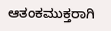ಆತಂಕಮುಕ್ತರಾಗಿ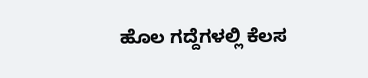ಹೊಲ ಗದ್ದೆಗಳಲ್ಲಿ ಕೆಲಸ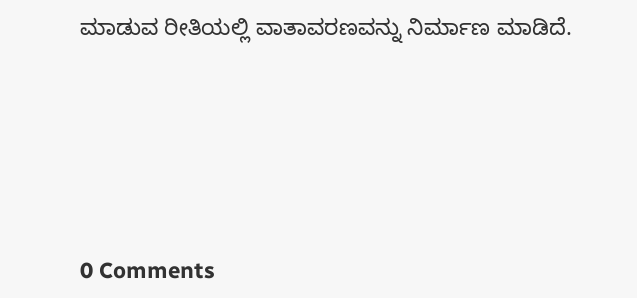ಮಾಡುವ ರೀತಿಯಲ್ಲಿ ವಾತಾವರಣವನ್ನು ನಿರ್ಮಾಣ ಮಾಡಿದೆ.






0 Comments